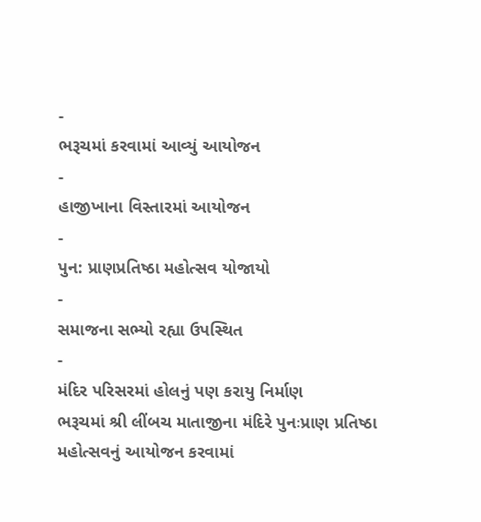-
ભરૂચમાં કરવામાં આવ્યું આયોજન
-
હાજીખાના વિસ્તારમાં આયોજન
-
પુન: પ્રાણપ્રતિષ્ઠા મહોત્સવ યોજાયો
-
સમાજના સભ્યો રહ્યા ઉપસ્થિત
-
મંદિર પરિસરમાં હોલનું પણ કરાયુ નિર્માણ
ભરૂચમાં શ્રી લીંબચ માતાજીના મંદિરે પુનઃપ્રાણ પ્રતિષ્ઠા મહોત્સવનું આયોજન કરવામાં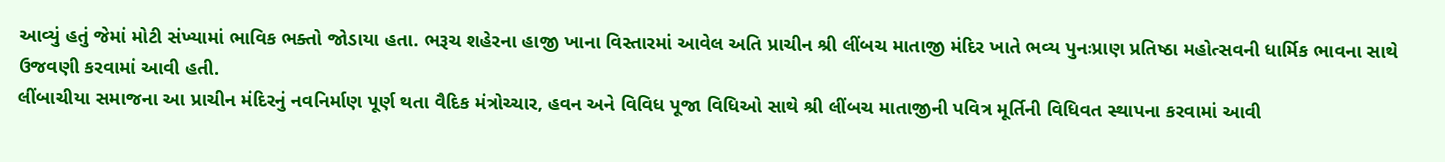આવ્યું હતું જેમાં મોટી સંખ્યામાં ભાવિક ભક્તો જોડાયા હતા. ભરૂચ શહેરના હાજી ખાના વિસ્તારમાં આવેલ અતિ પ્રાચીન શ્રી લીંબચ માતાજી મંદિર ખાતે ભવ્ય પુનઃપ્રાણ પ્રતિષ્ઠા મહોત્સવની ધાર્મિક ભાવના સાથે ઉજવણી કરવામાં આવી હતી.
લીંબાચીયા સમાજના આ પ્રાચીન મંદિરનું નવનિર્માણ પૂર્ણ થતા વૈદિક મંત્રોચ્ચાર, હવન અને વિવિધ પૂજા વિધિઓ સાથે શ્રી લીંબચ માતાજીની પવિત્ર મૂર્તિની વિધિવત સ્થાપના કરવામાં આવી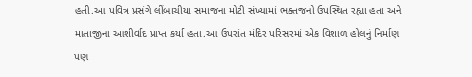હતી.આ પવિત્ર પ્રસંગે લીંબાચીયા સમાજના મોટી સંખ્યામાં ભક્તજનો ઉપસ્થિત રહ્યા હતા અને માતાજીના આશીર્વાદ પ્રાપ્ત કર્યા હતા.આ ઉપરાંત મંદિર પરિસરમાં એક વિશાળ હોલનું નિર્માણ પણ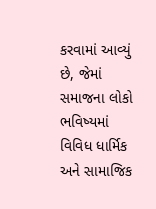કરવામાં આવ્યું છે, જેમાં સમાજના લોકો ભવિષ્યમાં વિવિધ ધાર્મિક અને સામાજિક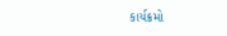કાર્યક્રમો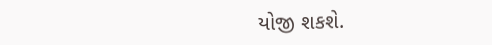યોજી શકશે.